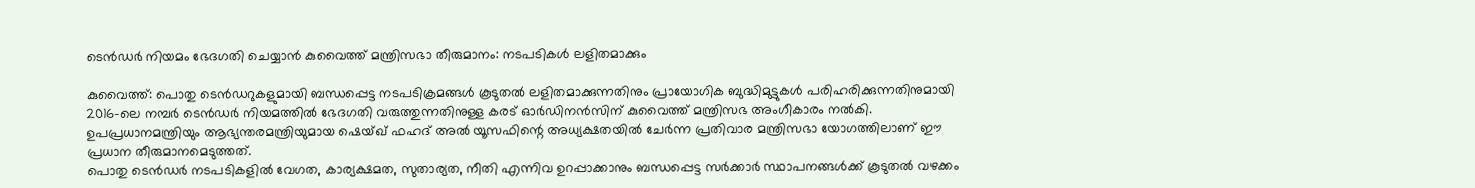ടെൻഡർ നിയമം ഭേദഗതി ചെയ്യാൻ കുവൈത്ത് മന്ത്രിസഭാ തീരുമാനം: നടപടികൾ ലളിതമാക്കും

കുവൈത്ത്: പൊതു ടെൻഡറുകളുമായി ബന്ധപ്പെട്ട നടപടിക്രമങ്ങൾ കൂടുതൽ ലളിതമാക്കുന്നതിനും പ്രായോഗിക ബുദ്ധിമുട്ടുകൾ പരിഹരിക്കുന്നതിനുമായി 2016-ലെ നമ്പർ ടെൻഡർ നിയമത്തിൽ ഭേദഗതി വരുത്തുന്നതിനുള്ള കരട് ഓർഡിനൻസിന് കുവൈത്ത് മന്ത്രിസഭ അംഗീകാരം നൽകി.
ഉപപ്രധാനമന്ത്രിയും ആഭ്യന്തരമന്ത്രിയുമായ ഷെയ്ഖ് ഫഹദ് അൽ യൂസഫിന്റെ അധ്യക്ഷതയിൽ ചേർന്ന പ്രതിവാര മന്ത്രിസഭാ യോഗത്തിലാണ് ഈ പ്രധാന തീരുമാനമെടുത്തത്.
പൊതു ടെൻഡർ നടപടികളിൽ വേഗത, കാര്യക്ഷമത, സുതാര്യത, നീതി എന്നിവ ഉറപ്പാക്കാനും ബന്ധപ്പെട്ട സർക്കാർ സ്ഥാപനങ്ങൾക്ക് കൂടുതൽ വഴക്കം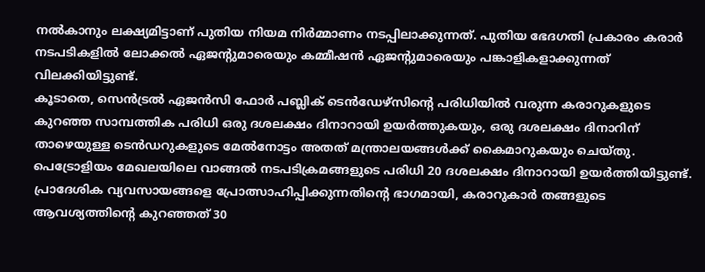നൽകാനും ലക്ഷ്യമിട്ടാണ് പുതിയ നിയമ നിർമ്മാണം നടപ്പിലാക്കുന്നത്. പുതിയ ഭേദഗതി പ്രകാരം കരാർ നടപടികളിൽ ലോക്കൽ ഏജന്റുമാരെയും കമ്മീഷൻ ഏജന്റുമാരെയും പങ്കാളികളാക്കുന്നത് വിലക്കിയിട്ടുണ്ട്.
കൂടാതെ, സെൻട്രൽ ഏജൻസി ഫോർ പബ്ലിക് ടെൻഡേഴ്സിന്റെ പരിധിയിൽ വരുന്ന കരാറുകളുടെ കുറഞ്ഞ സാമ്പത്തിക പരിധി ഒരു ദശലക്ഷം ദിനാറായി ഉയർത്തുകയും, ഒരു ദശലക്ഷം ദിനാറിന് താഴെയുള്ള ടെൻഡറുകളുടെ മേൽനോട്ടം അതത് മന്ത്രാലയങ്ങൾക്ക് കൈമാറുകയും ചെയ്തു.
പെട്രോളിയം മേഖലയിലെ വാങ്ങൽ നടപടിക്രമങ്ങളുടെ പരിധി 20 ദശലക്ഷം ദിനാറായി ഉയർത്തിയിട്ടുണ്ട്.
പ്രാദേശിക വ്യവസായങ്ങളെ പ്രോത്സാഹിപ്പിക്കുന്നതിന്റെ ഭാഗമായി, കരാറുകാർ തങ്ങളുടെ ആവശ്യത്തിന്റെ കുറഞ്ഞത് 30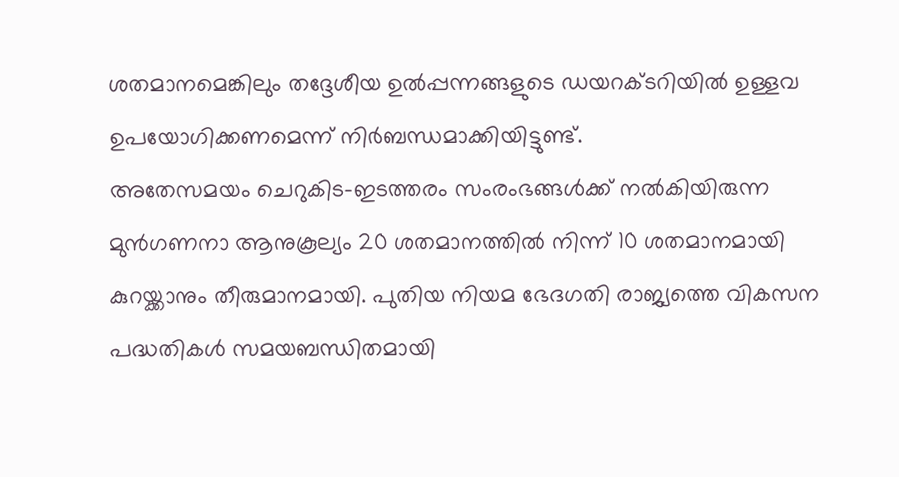ശതമാനമെങ്കിലും തദ്ദേശീയ ഉൽപ്പന്നങ്ങളുടെ ഡയറക്ടറിയിൽ ഉള്ളവ ഉപയോഗിക്കണമെന്ന് നിർബന്ധമാക്കിയിട്ടുണ്ട്.
അതേസമയം ചെറുകിട-ഇടത്തരം സംരംഭങ്ങൾക്ക് നൽകിയിരുന്ന മുൻഗണനാ ആനുകൂല്യം 20 ശതമാനത്തിൽ നിന്ന് 10 ശതമാനമായി കുറയ്ക്കാനും തീരുമാനമായി. പുതിയ നിയമ ഭേദഗതി രാജ്യത്തെ വികസന പദ്ധതികൾ സമയബന്ധിതമായി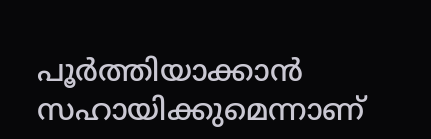പൂർത്തിയാക്കാൻ സഹായിക്കുമെന്നാണ്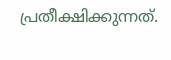പ്രതീക്ഷിക്കുന്നത്.